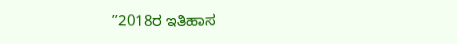ʼʼ2018ರ ಇತಿಹಾಸ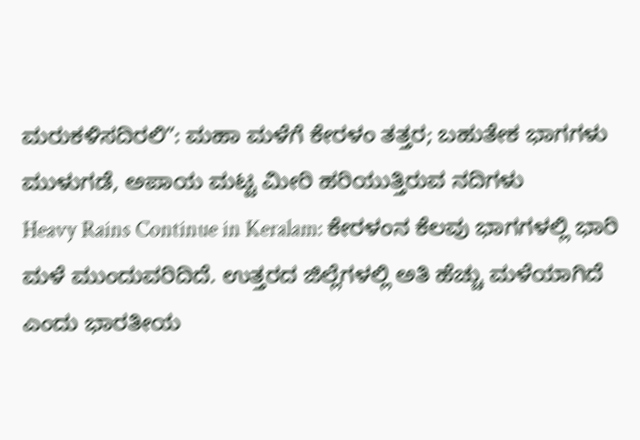ಮರುಕಳಿಸದಿರಲಿʼʼ: ಮಹಾ ಮಳೆಗೆ ಕೇರಳಂ ತತ್ತರ; ಬಹುತೇಕ ಭಾಗಗಳು ಮುಳುಗಡೆ, ಅಪಾಯ ಮಟ್ಟ ಮೀರಿ ಹರಿಯುತ್ತಿರುವ ನದಿಗಳು
Heavy Rains Continue in Keralam: ಕೇರಳಂನ ಕೆಲವು ಭಾಗಗಳಲ್ಲಿ ಭಾರಿ ಮಳೆ ಮುಂದುವರಿದಿದೆ. ಉತ್ತರದ ಜಿಲ್ಲೆಗಳಲ್ಲಿ ಅತಿ ಹೆಚ್ಚು ಮಳೆಯಾಗಿದೆ ಎಂದು ಭಾರತೀಯ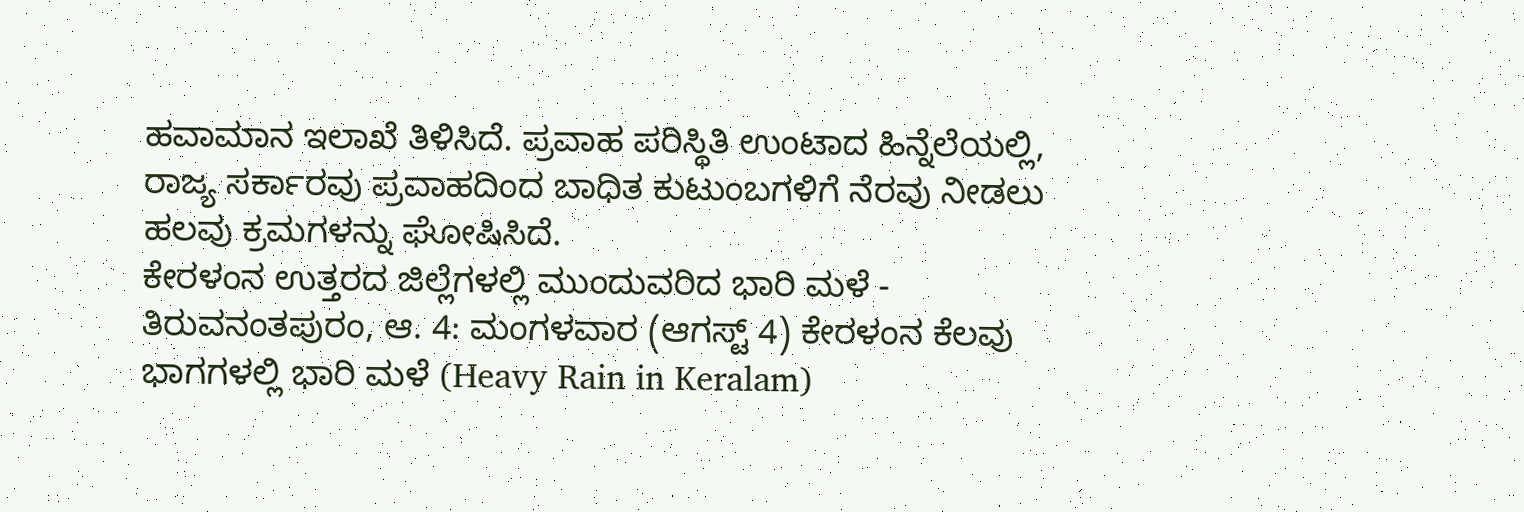ಹವಾಮಾನ ಇಲಾಖೆ ತಿಳಿಸಿದೆ. ಪ್ರವಾಹ ಪರಿಸ್ಥಿತಿ ಉಂಟಾದ ಹಿನ್ನೆಲೆಯಲ್ಲಿ, ರಾಜ್ಯ ಸರ್ಕಾರವು ಪ್ರವಾಹದಿಂದ ಬಾಧಿತ ಕುಟುಂಬಗಳಿಗೆ ನೆರವು ನೀಡಲು ಹಲವು ಕ್ರಮಗಳನ್ನು ಘೋಷಿಸಿದೆ.
ಕೇರಳಂನ ಉತ್ತರದ ಜಿಲ್ಲೆಗಳಲ್ಲಿ ಮುಂದುವರಿದ ಭಾರಿ ಮಳೆ -
ತಿರುವನಂತಪುರಂ, ಆ. 4: ಮಂಗಳವಾರ (ಆಗಸ್ಟ್ 4) ಕೇರಳಂನ ಕೆಲವು ಭಾಗಗಳಲ್ಲಿ ಭಾರಿ ಮಳೆ (Heavy Rain in Keralam)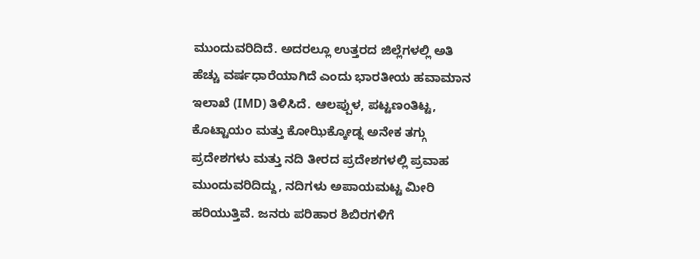ಮುಂದುವರಿದಿದೆ. ಅದರಲ್ಲೂ ಉತ್ತರದ ಜಿಲ್ಲೆಗಳಲ್ಲಿ ಅತಿ ಹೆಚ್ಚು ವರ್ಷಧಾರೆಯಾಗಿದೆ ಎಂದು ಭಾರತೀಯ ಹವಾಮಾನ ಇಲಾಖೆ (IMD) ತಿಳಿಸಿದೆ. ಆಲಪ್ಪುಳ, ಪಟ್ಟಣಂತಿಟ್ಟ, ಕೊಟ್ಟಾಯಂ ಮತ್ತು ಕೋಝಿಕ್ಕೋಡ್ನ ಅನೇಕ ತಗ್ಗು ಪ್ರದೇಶಗಳು ಮತ್ತು ನದಿ ತೀರದ ಪ್ರದೇಶಗಳಲ್ಲಿ ಪ್ರವಾಹ ಮುಂದುವರಿದಿದ್ದು, ನದಿಗಳು ಅಪಾಯಮಟ್ಟ ಮೀರಿ ಹರಿಯುತ್ತಿವೆ. ಜನರು ಪರಿಹಾರ ಶಿಬಿರಗಳಿಗೆ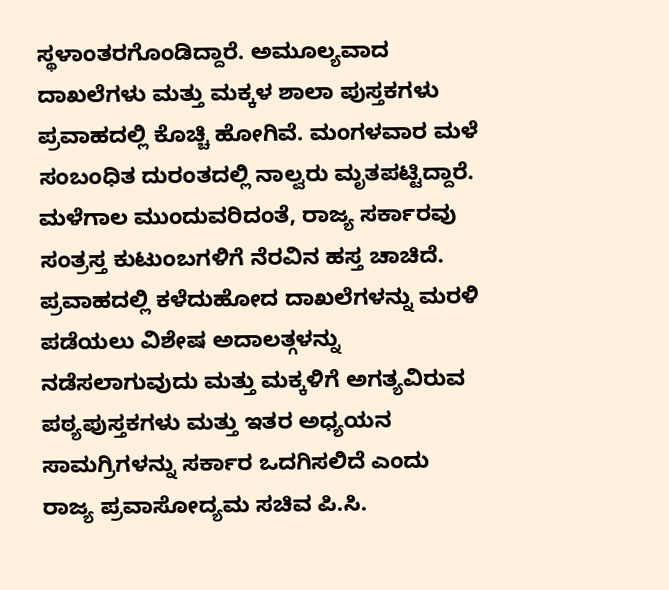ಸ್ಥಳಾಂತರಗೊಂಡಿದ್ದಾರೆ. ಅಮೂಲ್ಯವಾದ ದಾಖಲೆಗಳು ಮತ್ತು ಮಕ್ಕಳ ಶಾಲಾ ಪುಸ್ತಕಗಳು ಪ್ರವಾಹದಲ್ಲಿ ಕೊಚ್ಚಿ ಹೋಗಿವೆ. ಮಂಗಳವಾರ ಮಳೆ ಸಂಬಂಧಿತ ದುರಂತದಲ್ಲಿ ನಾಲ್ವರು ಮೃತಪಟ್ಟಿದ್ದಾರೆ.
ಮಳೆಗಾಲ ಮುಂದುವರಿದಂತೆ, ರಾಜ್ಯ ಸರ್ಕಾರವು ಸಂತ್ರಸ್ತ ಕುಟುಂಬಗಳಿಗೆ ನೆರವಿನ ಹಸ್ತ ಚಾಚಿದೆ. ಪ್ರವಾಹದಲ್ಲಿ ಕಳೆದುಹೋದ ದಾಖಲೆಗಳನ್ನು ಮರಳಿ ಪಡೆಯಲು ವಿಶೇಷ ಅದಾಲತ್ಗಳನ್ನು ನಡೆಸಲಾಗುವುದು ಮತ್ತು ಮಕ್ಕಳಿಗೆ ಅಗತ್ಯವಿರುವ ಪಠ್ಯಪುಸ್ತಕಗಳು ಮತ್ತು ಇತರ ಅಧ್ಯಯನ ಸಾಮಗ್ರಿಗಳನ್ನು ಸರ್ಕಾರ ಒದಗಿಸಲಿದೆ ಎಂದು ರಾಜ್ಯ ಪ್ರವಾಸೋದ್ಯಮ ಸಚಿವ ಪಿ.ಸಿ.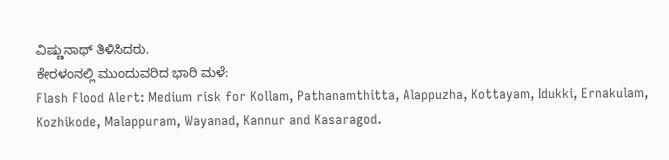ವಿಷ್ಣುನಾಥ್ ತಿಳಿಸಿದರು.
ಕೇರಳಂನಲ್ಲಿ ಮುಂದುವರಿದ ಭಾರಿ ಮಳೆ:
Flash Flood Alert: Medium risk for Kollam, Pathanamthitta, Alappuzha, Kottayam, Idukki, Ernakulam, Kozhikode, Malappuram, Wayanad, Kannur and Kasaragod.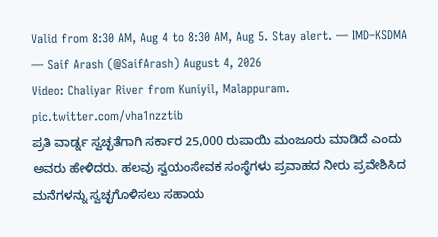Valid from 8:30 AM, Aug 4 to 8:30 AM, Aug 5. Stay alert. — IMD–KSDMA
— Saif Arash (@SaifArash) August 4, 2026
Video: Chaliyar River from Kuniyil, Malappuram. pic.twitter.com/vha1nzztib
ಪ್ರತಿ ವಾರ್ಡ್ನ ಸ್ವಚ್ಛತೆಗಾಗಿ ಸರ್ಕಾರ 25,000 ರುಪಾಯಿ ಮಂಜೂರು ಮಾಡಿದೆ ಎಂದು ಅವರು ಹೇಳಿದರು. ಹಲವು ಸ್ವಯಂಸೇವಕ ಸಂಸ್ಥೆಗಳು ಪ್ರವಾಹದ ನೀರು ಪ್ರವೇಶಿಸಿದ ಮನೆಗಳನ್ನು ಸ್ವಚ್ಛಗೊಳಿಸಲು ಸಹಾಯ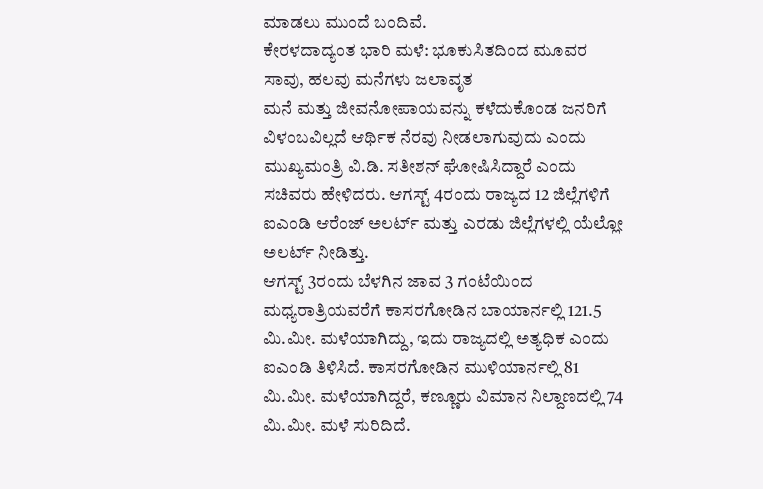ಮಾಡಲು ಮುಂದೆ ಬಂದಿವೆ.
ಕೇರಳದಾದ್ಯಂತ ಭಾರಿ ಮಳೆ: ಭೂಕುಸಿತದಿಂದ ಮೂವರ ಸಾವು, ಹಲವು ಮನೆಗಳು ಜಲಾವೃತ
ಮನೆ ಮತ್ತು ಜೀವನೋಪಾಯವನ್ನು ಕಳೆದುಕೊಂಡ ಜನರಿಗೆ ವಿಳಂಬವಿಲ್ಲದೆ ಆರ್ಥಿಕ ನೆರವು ನೀಡಲಾಗುವುದು ಎಂದು ಮುಖ್ಯಮಂತ್ರಿ ವಿ.ಡಿ. ಸತೀಶನ್ ಘೋಷಿಸಿದ್ದಾರೆ ಎಂದು ಸಚಿವರು ಹೇಳಿದರು. ಆಗಸ್ಟ್ 4ರಂದು ರಾಜ್ಯದ 12 ಜಿಲ್ಲೆಗಳಿಗೆ ಐಎಂಡಿ ಆರೆಂಜ್ ಅಲರ್ಟ್ ಮತ್ತು ಎರಡು ಜಿಲ್ಲೆಗಳಲ್ಲಿ ಯೆಲ್ಲೋ ಅಲರ್ಟ್ ನೀಡಿತ್ತು.
ಆಗಸ್ಟ್ 3ರಂದು ಬೆಳಗಿನ ಜಾವ 3 ಗಂಟೆಯಿಂದ ಮಧ್ಯರಾತ್ರಿಯವರೆಗೆ ಕಾಸರಗೋಡಿನ ಬಾಯಾರ್ನಲ್ಲಿ 121.5 ಮಿ.ಮೀ. ಮಳೆಯಾಗಿದ್ದು, ಇದು ರಾಜ್ಯದಲ್ಲಿ ಅತ್ಯಧಿಕ ಎಂದು ಐಎಂಡಿ ತಿಳಿಸಿದೆ. ಕಾಸರಗೋಡಿನ ಮುಳಿಯಾರ್ನಲ್ಲಿ 81 ಮಿ.ಮೀ. ಮಳೆಯಾಗಿದ್ದರೆ, ಕಣ್ಣೂರು ವಿಮಾನ ನಿಲ್ದಾಣದಲ್ಲಿ 74 ಮಿ.ಮೀ. ಮಳೆ ಸುರಿದಿದೆ.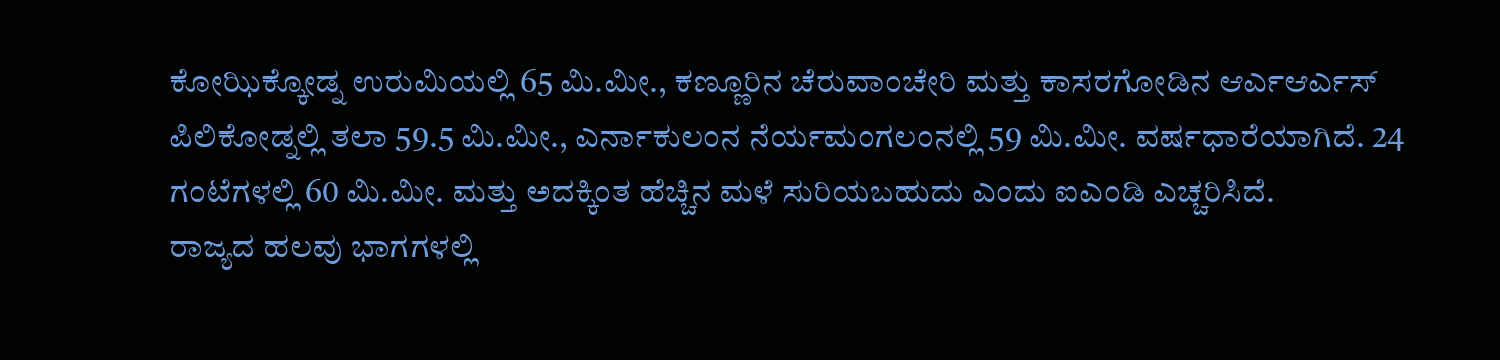ಕೋಝಿಕ್ಕೋಡ್ನ ಉರುಮಿಯಲ್ಲಿ 65 ಮಿ.ಮೀ., ಕಣ್ಣೂರಿನ ಚೆರುವಾಂಚೇರಿ ಮತ್ತು ಕಾಸರಗೋಡಿನ ಆರ್ಎಆರ್ಎಸ್ ಪಿಲಿಕೋಡ್ನಲ್ಲಿ ತಲಾ 59.5 ಮಿ.ಮೀ., ಎರ್ನಾಕುಲಂನ ನೆರ್ಯಮಂಗಲಂನಲ್ಲಿ 59 ಮಿ.ಮೀ. ವರ್ಷಧಾರೆಯಾಗಿದೆ. 24 ಗಂಟೆಗಳಲ್ಲಿ 60 ಮಿ.ಮೀ. ಮತ್ತು ಅದಕ್ಕಿಂತ ಹೆಚ್ಚಿನ ಮಳೆ ಸುರಿಯಬಹುದು ಎಂದು ಐಎಂಡಿ ಎಚ್ಚರಿಸಿದೆ.
ರಾಜ್ಯದ ಹಲವು ಭಾಗಗಳಲ್ಲಿ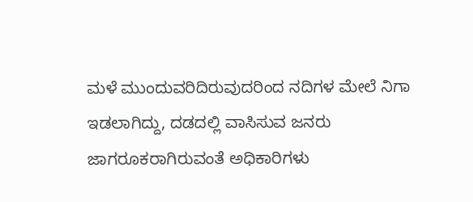ಮಳೆ ಮುಂದುವರಿದಿರುವುದರಿಂದ ನದಿಗಳ ಮೇಲೆ ನಿಗಾ ಇಡಲಾಗಿದ್ದು, ದಡದಲ್ಲಿ ವಾಸಿಸುವ ಜನರು ಜಾಗರೂಕರಾಗಿರುವಂತೆ ಅಧಿಕಾರಿಗಳು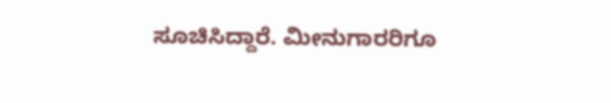ಸೂಚಿಸಿದ್ದಾರೆ. ಮೀನುಗಾರರಿಗೂ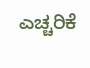ಎಚ್ಚರಿಕೆ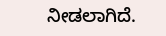ನೀಡಲಾಗಿದೆ.